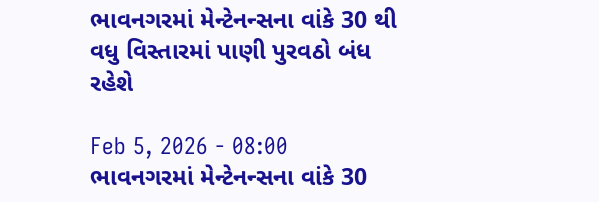ભાવનગરમાં મેન્ટેનન્સના વાંકે 30 થી વધુ વિસ્તારમાં પાણી પુરવઠો બંધ રહેશે

Feb 5, 2026 - 08:00
ભાવનગરમાં મેન્ટેનન્સના વાંકે 30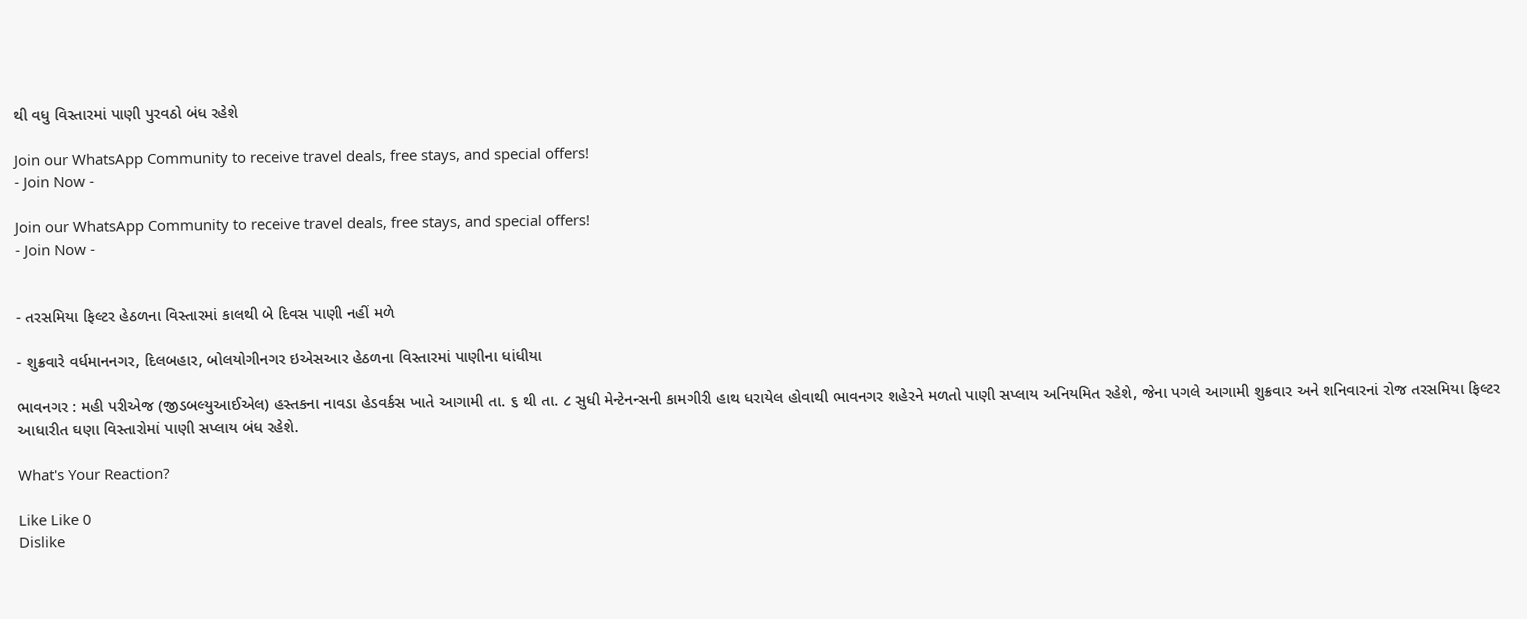થી વધુ વિસ્તારમાં પાણી પુરવઠો બંધ રહેશે

Join our WhatsApp Community to receive travel deals, free stays, and special offers!
- Join Now -

Join our WhatsApp Community to receive travel deals, free stays, and special offers!
- Join Now -


- તરસમિયા ફિલ્ટર હેઠળના વિસ્તારમાં કાલથી બે દિવસ પાણી નહીં મળે

- શુક્રવારે વર્ધમાનનગર, દિલબહાર, બોલયોગીનગર ઇએસઆર હેઠળના વિસ્તારમાં પાણીના ધાંધીયા

ભાવનગર : મહી પરીએજ (જીડબલ્યુઆઈએલ) હસ્તકના નાવડા હેડવર્કસ ખાતે આગામી તા. ૬ થી તા. ૮ સુધી મેન્ટેનન્સની કામગીરી હાથ ધરાયેલ હોવાથી ભાવનગર શહેરને મળતો પાણી સપ્લાય અનિયમિત રહેશે, જેના પગલે આગામી શુક્રવાર અને શનિવારનાં રોજ તરસમિયા ફિલ્ટર આધારીત ઘણા વિસ્તારોમાં પાણી સપ્લાય બંધ રહેશે.

What's Your Reaction?

Like Like 0
Dislike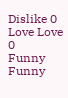Dislike 0
Love Love 0
Funny Funny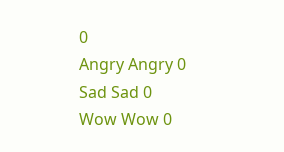0
Angry Angry 0
Sad Sad 0
Wow Wow 0